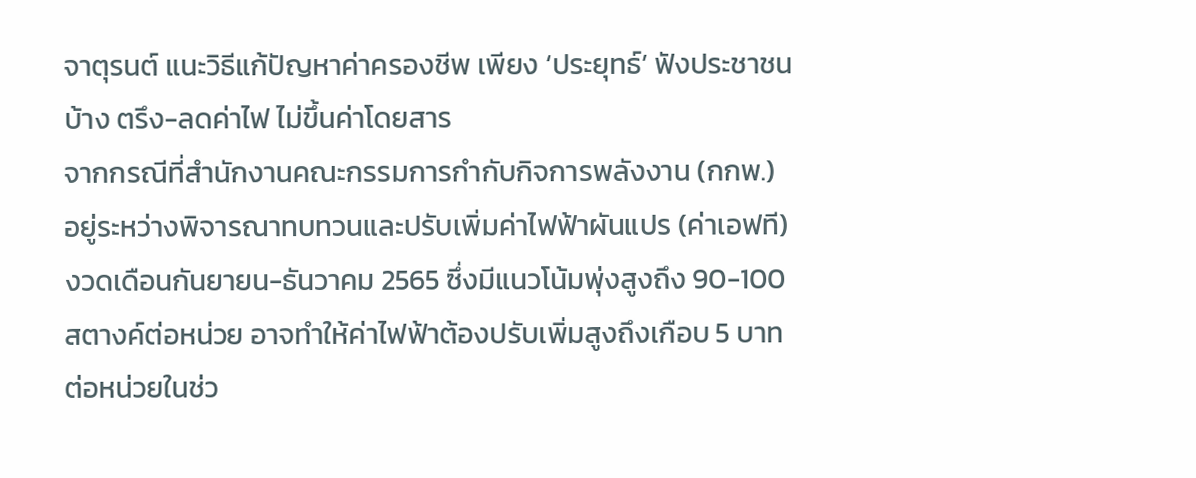จาตุรนต์ แนะวิธีแก้ปัญหาค่าครองชีพ เพียง ‘ประยุทธ์’ ฟังประชาชนบ้าง ตรึง-ลดค่าไฟ ไม่ขึ้นค่าโดยสาร
จากกรณีที่สำนักงานคณะกรรมการกำกับกิจการพลังงาน (กกพ.) อยู่ระหว่างพิจารณาทบทวนและปรับเพิ่มค่าไฟฟ้าผันแปร (ค่าเอฟที) งวดเดือนกันยายน-ธันวาคม 2565 ซึ่งมีแนวโน้มพุ่งสูงถึง 90-100 สตางค์ต่อหน่วย อาจทำให้ค่าไฟฟ้าต้องปรับเพิ่มสูงถึงเกือบ 5 บาทต่อหน่วยในช่ว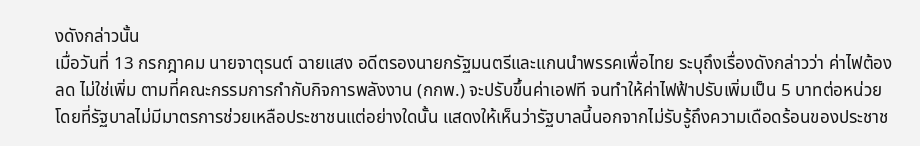งดังกล่าวนั้น
เมื่อวันที่ 13 กรกฎาคม นายจาตุรนต์ ฉายแสง อดีตรองนายกรัฐมนตรีและแกนนำพรรคเพื่อไทย ระบุถึงเรื่องดังกล่าวว่า ค่าไฟต้องลด ไม่ใช่เพิ่ม ตามที่คณะกรรมการกำกับกิจการพลังงาน (กกพ.) จะปรับขึ้นค่าเอฟที จนทำให้ค่าไฟฟ้าปรับเพิ่มเป็น 5 บาทต่อหน่วย โดยที่รัฐบาลไม่มีมาตรการช่วยเหลือประชาชนแต่อย่างใดนั้น แสดงให้เห็นว่ารัฐบาลนี้นอกจากไม่รับรู้ถึงความเดือดร้อนของประชาช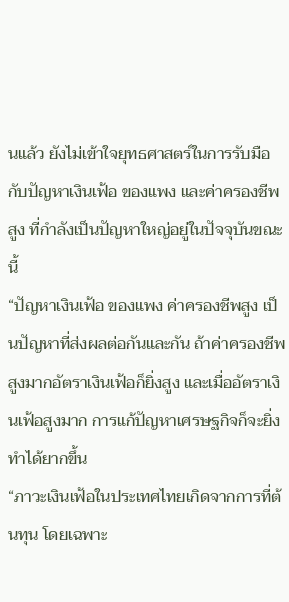นแล้ว ยังไม่เข้าใจยุทธศาสตร์ในการรับมือกับปัญหาเงินเฟ้อ ของแพง และค่าครองชีพสูง ที่กำลังเป็นปัญหาใหญ่อยู่ในปัจจุบันขณะนี้
“ปัญหาเงินเฟ้อ ของแพง ค่าครองชีพสูง เป็นปัญหาที่ส่งผลต่อกันและกัน ถ้าค่าครองชีพสูงมากอัตราเงินเฟ้อก็ยิ่งสูง และเมื่ออัตราเงินเฟ้อสูงมาก การแก้ปัญหาเศรษฐกิจก็จะยิ่งทำได้ยากขึ้น
“ภาวะเงินเฟ้อในประเทศไทยเกิดจากการที่ต้นทุน โดยเฉพาะ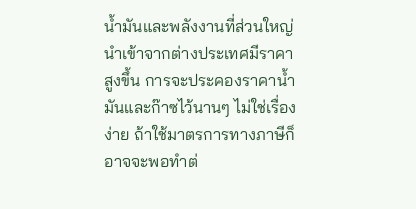น้ำมันและพลังงานที่ส่วนใหญ่นำเข้าจากต่างประเทศมีราคาสูงขึ้น การจะประคองราคาน้ำมันและก๊าซไว้นานๆ ไม่ใช่เรื่องง่าย ถ้าใช้มาตรการทางภาษีก็อาจจะพอทำต่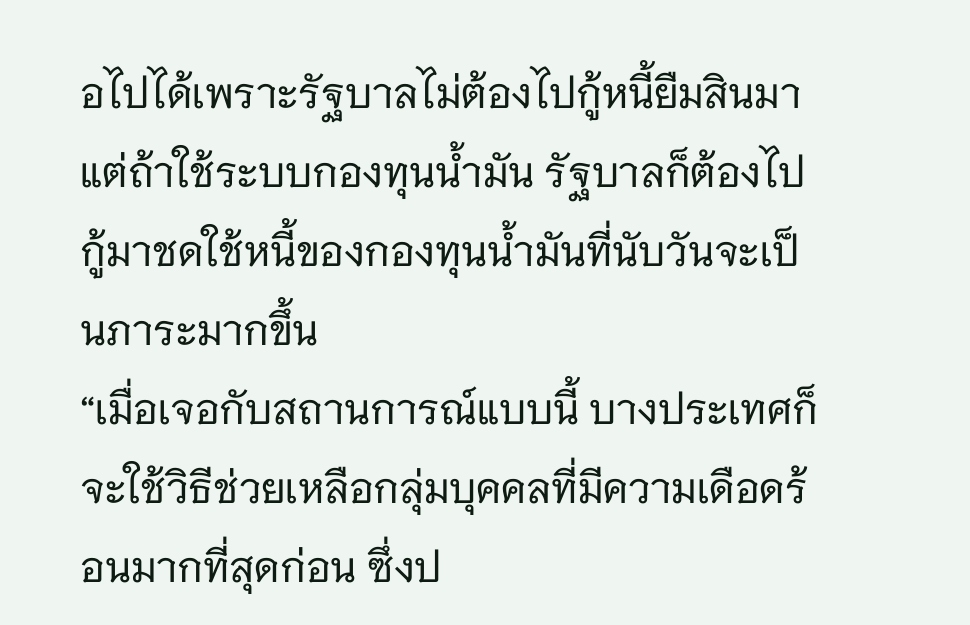อไปได้เพราะรัฐบาลไม่ต้องไปกู้หนี้ยืมสินมา แต่ถ้าใช้ระบบกองทุนน้ำมัน รัฐบาลก็ต้องไปกู้มาชดใช้หนี้ของกองทุนน้ำมันที่นับวันจะเป็นภาระมากขึ้น
“เมื่อเจอกับสถานการณ์แบบนี้ บางประเทศก็จะใช้วิธีช่วยเหลือกลุ่มบุคคลที่มีความเดือดร้อนมากที่สุดก่อน ซึ่งป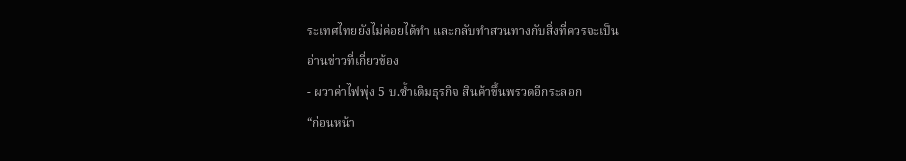ระเทศไทยยังไม่ค่อยได้ทำ และกลับทำสวนทางกับสิ่งที่ควรจะเป็น
อ่านข่าวที่เกี่ยวข้อง
- ผวาค่าไฟพุ่ง 5 บ.ซ้ำเติมธุรกิจ สินค้าขึ้นพรวดอีกระลอก
“ก่อนหน้า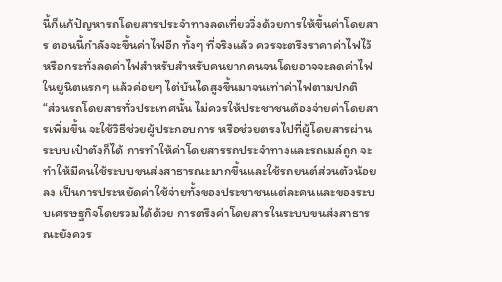นี้ก็แก้ปัญหารถโดยสารประจำทางลดเที่ยววิ่งด้วยการให้ขึ้นค่าโดยสาร ตอนนี้กำลังจะขึ้นค่าไฟอีก ทั้งๆ ที่จริงแล้ว ควรจะตรึงราคาค่าไฟไว้ หรือกระทั่งลดค่าไฟสำหรับสำหรับคนยากคนจนโดยอาจจะลดค่าไฟในยูนิตแรกๆ แล้วค่อยๆ ไต่บันไดสูงขึ้นมาจนเท่าค่าไฟตามปกติ
“ส่วนรถโดยสารทั่วประเทศนั้น ไม่ควรให้ประชาชนต้องจ่ายค่าโดยสารเพิ่มขึ้น จะใช้วิธีช่วยผู้ประกอบการ หรือช่วยตรงไปที่ผู้โดยสารผ่านระบบเป๋าตังก็ได้ การทำให้ค่าโดยสารรถประจำทางและรถเมล์ถูก จะทำให้มีคนใช้ระบบขนส่งสาธารณะมากขึ้นและใช้รถยนต์ส่วนตัวน้อยลง เป็นการประหยัดค่าใช้จ่ายทั้งของประชาชนแต่ละคนและของระบบเศรษฐกิจโดยรวมได้ด้วย การตรึงค่าโดยสารในระบบขนส่งสาธารณะยังควร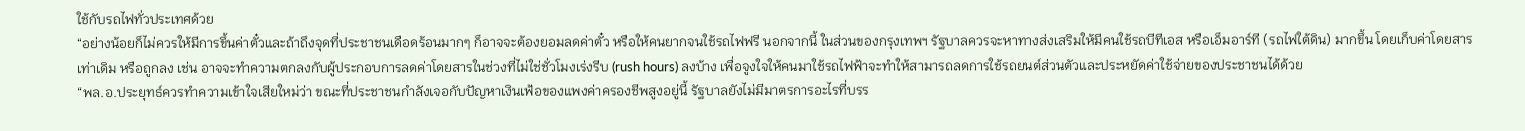ใช้กับรถไฟทั่วประเทศด้วย
“อย่างน้อยก็ไม่ควรให้มีการขึ้นค่าตั๋วและถ้าถึงจุดที่ประชาชนเดือดร้อนมากๆ ก็อาจจะต้องยอมลดค่าตั๋ว หรือให้คนยากจนใช้รถไฟฟรี นอกจากนี้ ในส่วนของกรุงเทพฯ รัฐบาลควรจะหาทางส่งเสริมให้มีคนใช้รถบีทีเอส หรือเอ็มอาร์ที (รถไฟใต้ดิน) มากขึ้น โดยเก็บค่าโดยสารเท่าเดิม หรือถูกลง เช่น อาจจะทำความตกลงกับผู้ประกอบการลดค่าโดยสารในช่วงที่ไม่ใช่ชั่วโมงเร่งรีบ (rush hours) ลงบ้าง เพื่อจูงใจให้คนมาใช้รถไฟฟ้าจะทำให้สามารถลดการใช้รถยนต์ส่วนตัวและประหยัดค่าใช้จ่ายของประชาชนได้ด้วย
“พล.อ.ประยุทธ์ควรทำความเข้าใจเสียใหม่ว่า ขณะที่ประชาชนกำลังเจอกับปัญหาเงินเฟ้อของแพงค่าครองชีพสูงอยู่นี้ รัฐบาลยังไม่มีมาตรการอะไรที่บรร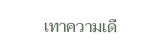เทาความเดื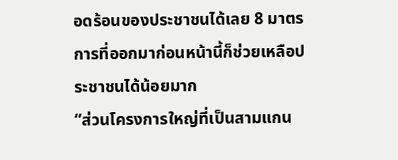อดร้อนของประชาชนได้เลย 8 มาตรการที่ออกมาก่อนหน้านี้ก็ช่วยเหลือประชาชนได้น้อยมาก
“ส่วนโครงการใหญ่ที่เป็นสามแกน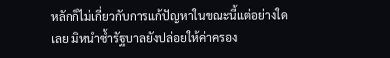หลักก็ไม่เกี่ยวกับการแก้ปัญหาในขณะนี้แต่อย่างใดเลย มิหนำซ้ำรัฐบาลยังปล่อยให้ค่าครอง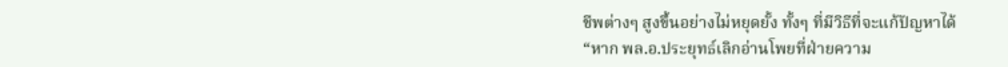ชีพต่างๆ สูงขึ้นอย่างไม่หยุดยั้ง ทั้งๆ ที่มีวิธีที่จะแก้ปัญหาได้
“หาก พล.อ.ประยุทธ์เลิกอ่านโพยที่ฝ่ายความ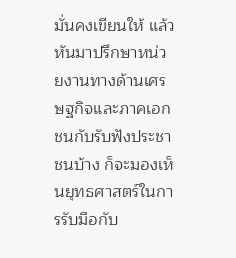มั่นคงเขียนให้ แล้วหันมาปรึกษาหน่วยงานทางด้านเศรษฐกิจและภาคเอกชนกับรับฟังประชาชนบ้าง ก็จะมองเห็นยุทธศาสตร์ในการรับมือกับ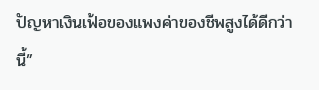ปัญหาเงินเฟ้อของแพงค่าของชีพสูงได้ดีกว่านี้”